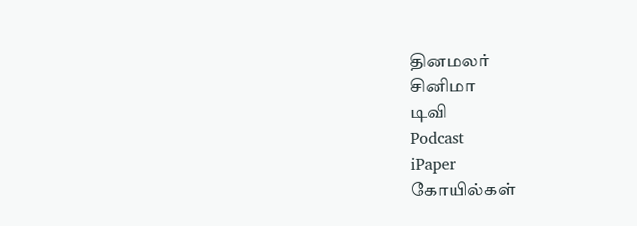தினமலர்
சினிமா
டிவி
Podcast
iPaper
கோயில்கள்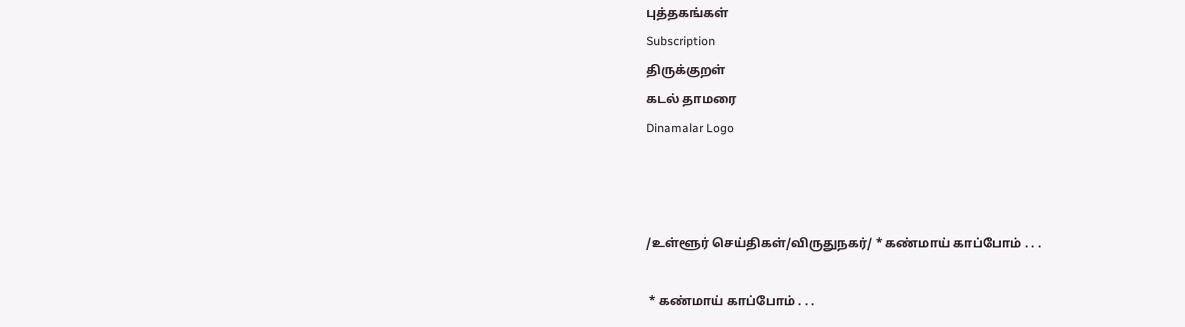புத்தகங்கள்
Subscription
திருக்குறள்
கடல் தாமரை
Dinamalar Logo



/உள்ளூர் செய்திகள்/விருதுநகர்/ * கண்மாய் காப்போம் . . .

 * கண்மாய் காப்போம் . . .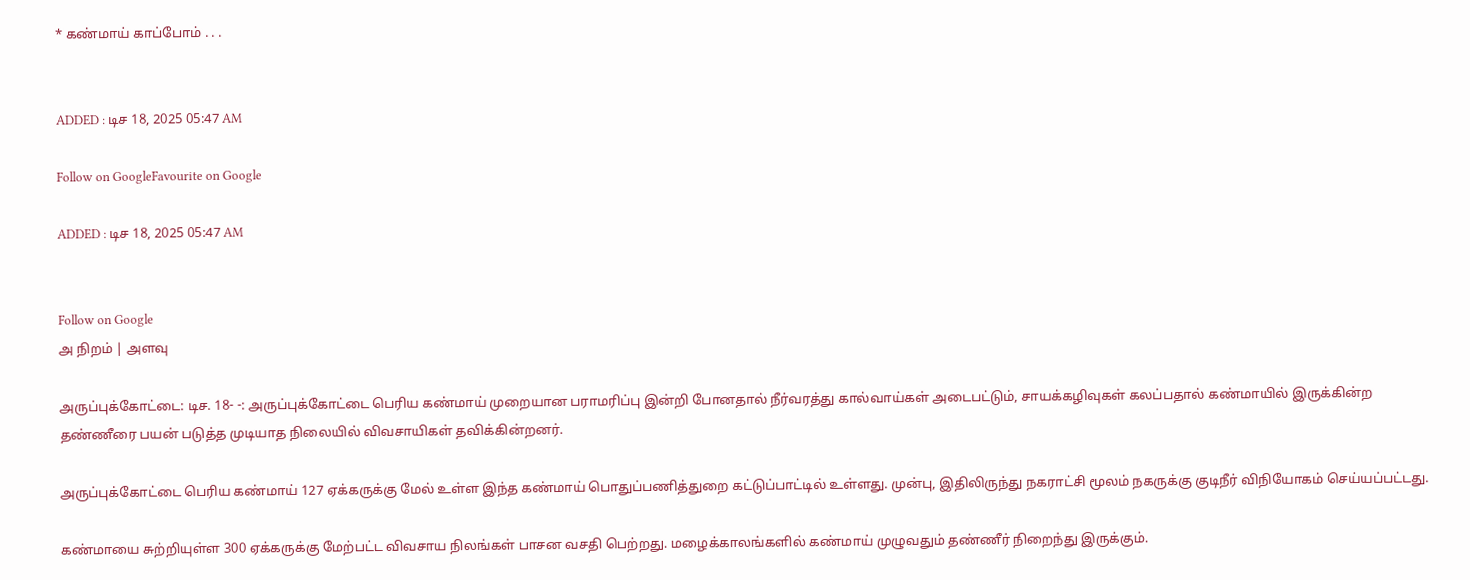* கண்மாய் காப்போம் . . .


ADDED : டிச 18, 2025 05:47 AM

Follow on GoogleFavourite on Google

ADDED : டிச 18, 2025 05:47 AM


Follow on Google
அ நிறம் | அளவு

அருப்புக்கோட்டை: டிச. 18- -: அருப்புக்கோட்டை பெரிய கண்மாய் முறையான பராமரிப்பு இன்றி போனதால் நீர்வரத்து கால்வாய்கள் அடைபட்டும், சாயக்கழிவுகள் கலப்பதால் கண்மாயில் இருக்கின்ற தண்ணீரை பயன் படுத்த முடியாத நிலையில் விவசாயிகள் தவிக்கின்றனர்.

அருப்புக்கோட்டை பெரிய கண்மாய் 127 ஏக்கருக்கு மேல் உள்ள இந்த கண்மாய் பொதுப்பணித்துறை கட்டுப்பாட்டில் உள்ளது. முன்பு, இதிலிருந்து நகராட்சி மூலம் நகருக்கு குடிநீர் விநியோகம் செய்யப்பட்டது.

கண்மாயை சுற்றியுள்ள 300 ஏக்கருக்கு மேற்பட்ட விவசாய நிலங்கள் பாசன வசதி பெற்றது. மழைக்காலங்களில் கண்மாய் முழுவதும் தண்ணீர் நிறைந்து இருக்கும்.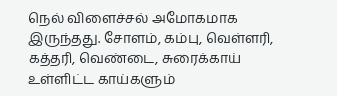நெல் விளைச்சல் அமோகமாக இருந்தது. சோளம், கம்பு, வெள்ளரி, கத்தரி, வெண்டை, சுரைக்காய் உள்ளிட்ட காய்களும்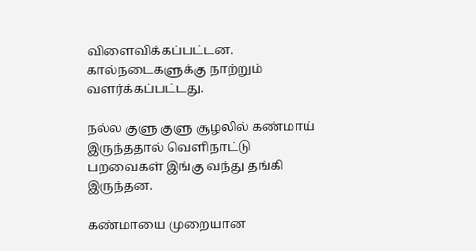விளைவிக்கப்பட்டன. கால்நடைகளுக்கு நாற்றும் வளர்க்கப்பட்டது.

நல்ல குளு குளு சூழலில் கண்மாய் இருந்ததால் வெளிநாட்டு பறவைகள் இங்கு வந்து தங்கி இருந்தன.

கண்மாயை முறையான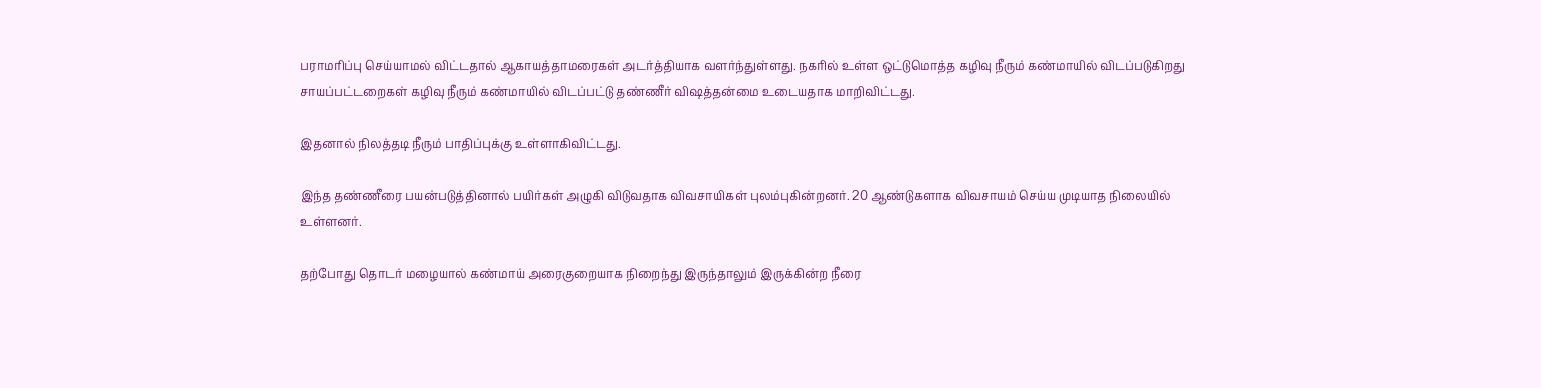பராமரிப்பு செய்யாமல் விட்டதால் ஆகாயத்தாமரைகள் அடர்த்தியாக வளர்ந்துள்ளது. நகரில் உள்ள ஒட்டுமொத்த கழிவு நீரும் கண்மாயில் விடப்படுகிறது சாயப்பட்டறைகள் கழிவு நீரும் கண்மாயில் விடப்பட்டு தண்ணீர் விஷத்தன்மை உடையதாக மாறிவிட்டது.

இதனால் நிலத்தடி நீரும் பாதிப்புக்கு உள்ளாகிவிட்டது.

இந்த தண்ணீரை பயன்படுத்தினால் பயிர்கள் அழுகி விடுவதாக விவசாயிகள் புலம்புகின்றனர். 20 ஆண்டுகளாக விவசாயம் செய்ய முடியாத நிலையில் உள்ளனர்.

தற்போது தொடர் மழையால் கண்மாய் அரைகுறையாக நிறைந்து இருந்தாலும் இருக்கின்ற நீரை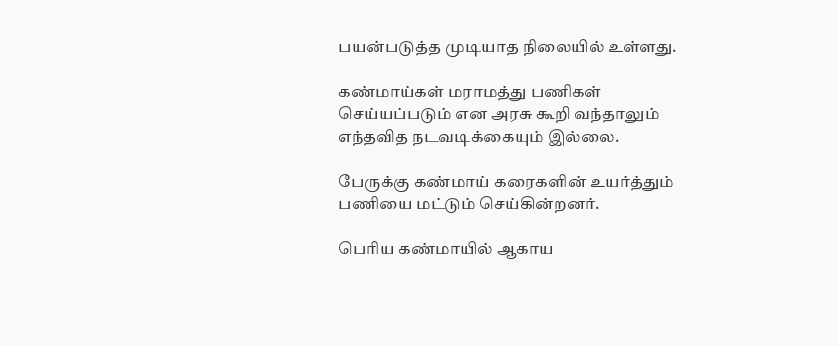பயன்படுத்த முடியாத நிலையில் உள்ளது.

கண்மாய்கள் மராமத்து பணிகள் செய்யப்படும் என அரசு கூறி வந்தாலும் எந்தவித நடவடிக்கையும் இல்லை.

பேருக்கு கண்மாய் கரைகளின் உயர்த்தும் பணியை மட்டும் செய்கின்றனர்.

பெரிய கண்மாயில் ஆகாய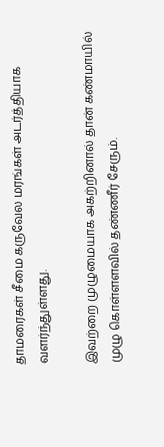தாமரைகள் சீமை கருவேல மரங்கள் அடர்த்தியாக வளர்ந்துள்ளது.

இவற்றை முழுமையாக அகற்றினால் தான் கண்மாயில் முழு கொள்ளளவில் தண்ணீர் சேரும்.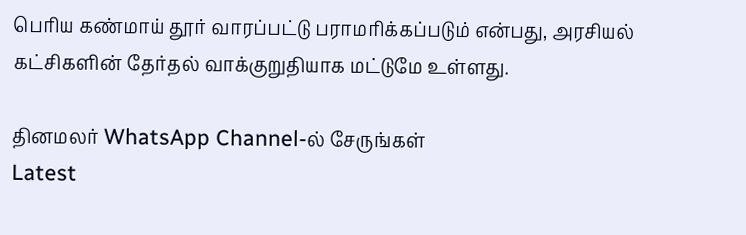பெரிய கண்மாய் தூர் வாரப்பட்டு பராமரிக்கப்படும் என்பது, அரசியல் கட்சிகளின் தேர்தல் வாக்குறுதியாக மட்டுமே உள்ளது.

தினமலர் WhatsApp Channel-ல் சேருங்கள்
Latest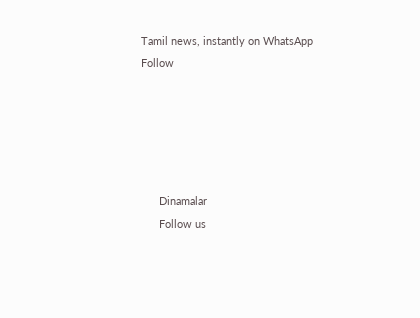Tamil news, instantly on WhatsApp
Follow





      Dinamalar
      Follow us